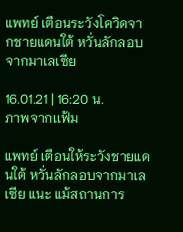แพทย์ เตือนระวังโควิดจากชายแดนใต้ หวั่นลักลอบจากมาเลเซีย

16.01.21 | 16:20 น.
ภาพจากเเฟ้ม

แพทย์ เตือนให้ระวังชายแดนใต้ หวั่นลักลอบจากมาเลเซีย แนะ แม้สถานการ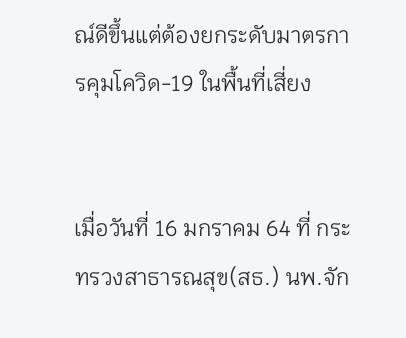ณ์ดีขึ้นแต่ต้องยกระดับมาตรการคุมโควิด-19 ในพื้นที่เสี่ยง


เมื่อวันที่ 16 มกราคม 64 ที่ กระทรวงสาธารณสุข(สธ.) นพ.จัก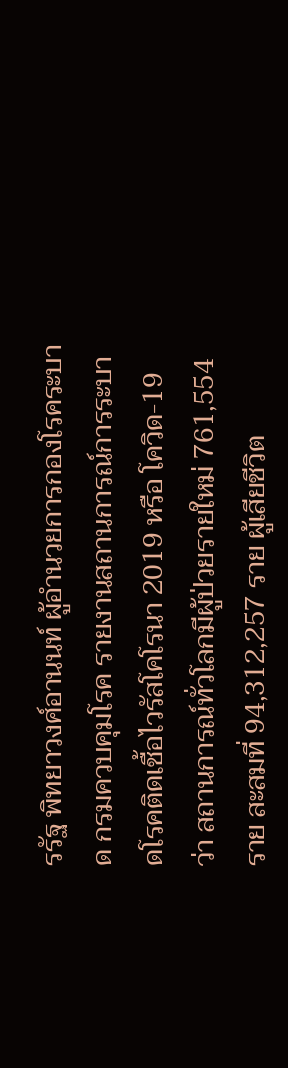รรัฐ พิทยาวงศ์อานนท์ ผู้อำนวยการกองโรคระบาด กรมควบคุมโรค รายงานสถานการณ์การระบาดโรคติดเชื้อไวรัสโคโรนา 2019 หรือ โควิด-19 ว่า สถานการณ์ทั่วโลกมีผู้ป่วยรายใหม่ 761,554 ราย สะสมที่ 94,312,257 ราย ผู้เสียชีวิต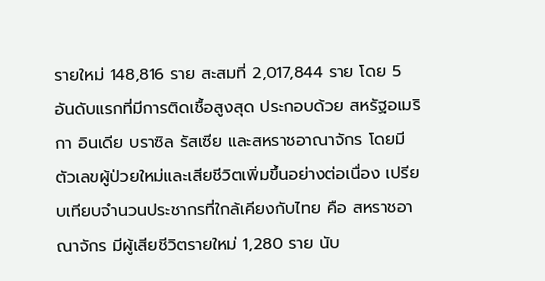รายใหม่ 148,816 ราย สะสมที่ 2,017,844 ราย โดย 5 อันดับแรกที่มีการติดเชื้อสูงสุด ประกอบด้วย สหรัฐอเมริกา อินเดีย บราซิล รัสเซีย และสหราชอาณาจักร โดยมีตัวเลขผู้ป่วยใหม่และเสียชีวิตเพิ่มขึ้นอย่างต่อเนื่อง เปรียบเทียบจำนวนประชากรที่ใกล้เคียงกับไทย คือ สหราชอาณาจักร มีผู้เสียชีวิตรายใหม่ 1,280 ราย นับ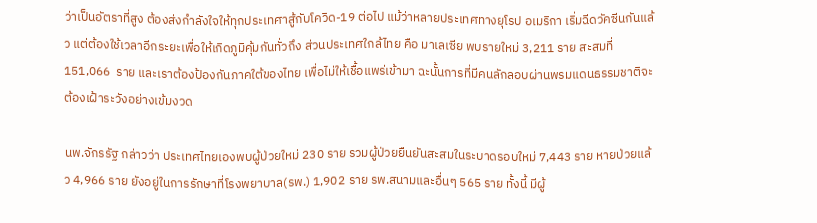ว่าเป็นอัตราที่สูง ต้องส่งกำลังใจให้ทุกประเทศาสู้กับโควิด-19 ต่อไป แม้ว่าหลายประเทศทางยุโรป อเมริกา เริ่มฉีดวัคซีนกันแล้ว แต่ต้องใช้เวลาอีกระยะเพื่อให้เกิดภูมิคุ้มกันทั่วถึง ส่วนประเทศใกล้ไทย คือ มาเลเซีย พบรายใหม่ 3,211 ราย สะสมที่ 151,066  ราย และเราต้องป้องกันภาคใต้ของไทย เพื่อไม่ให้เชื้อแพร่เข้ามา ฉะนั้นการที่มีคนลักลอบผ่านพรมแดนธรรมชาติจะต้องเฝ้าระวังอย่างเข้มงวด

นพ.จักรรัฐ กล่าวว่า ประเทศไทยเองพบผู้ป่วยใหม่ 230 ราย รวมผู้ป่วยยืนยันสะสมในระบาดรอบใหม่ 7,443 ราย หายป่วยแล้ว 4,966 ราย ยังอยู่ในการรักษาที่โรงพยาบาล(รพ.) 1,902 ราย รพ.สนามและอื่นๆ 565 ราย ทั้งนี้ มีผู้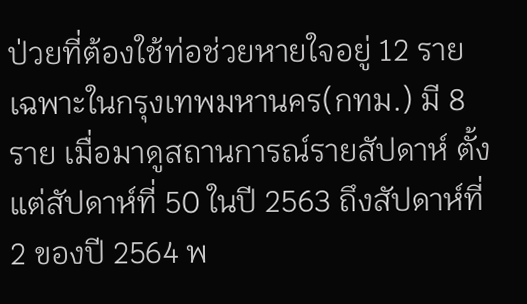ป่วยที่ต้องใช้ท่อช่วยหายใจอยู่ 12 ราย เฉพาะในกรุงเทพมหานคร(กทม.) มี 8 ราย เมื่อมาดูสถานการณ์รายสัปดาห์ ตั้งแต่สัปดาห์ที่ 50 ในปี 2563 ถึงสัปดาห์ที่ 2 ของปี 2564 พ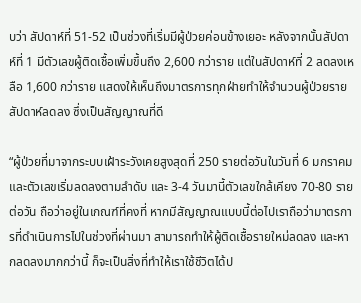บว่า สัปดาห์ที่ 51-52 เป็นช่วงที่เริ่มมีผู้ป่วยค่อนข้างเยอะ หลังจากนั้นสัปดาห์ที่ 1 มีตัวเลขผู้ติดเชื้อเพิ่มขึ้นถึง 2,600 กว่าราย แต่ในสัปดาห์ที่ 2 ลดลงเหลือ 1,600 กว่าราย แสดงให้เห็นถึงมาตรการทุกฝ่ายทำให้จำนวนผู้ป่วยรายสัปดาห์ลดลง ซึ่งเป็นสัญญาณที่ดี

“ผู้ป่วยที่มาจากระบบเฝ้าระวังเคยสูงสุดที่ 250 รายต่อวันในวันที่ 6 มกราคม และตัวเลขเริ่มลดลงตามลำดับ และ 3-4 วันมานี้ตัวเลขใกล้เคียง 70-80 รายต่อวัน ถือว่าอยู่ในเกณฑ์ที่คงที่ หากมีสัญญาณแบบนี้ต่อไปเราถือว่ามาตรการที่ดำเนินการไปในช่วงที่ผ่านมา สามารถทำให้ผู้ติดเชื้อรายใหม่ลดลง และหากลดลงมากกว่านี้ ก็จะเป็นสิ่งที่ทำให้เราใช้ชีวิตได้ป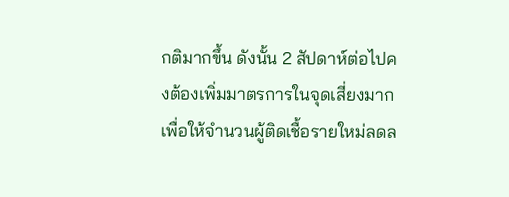กติมากขึ้น ดังนั้น 2 สัปดาห์ต่อไปคงต้องเพิ่มมาตรการในจุดเสี่ยงมาก เพื่อให้จำนวนผู้ติดเชื้อรายใหม่ลดล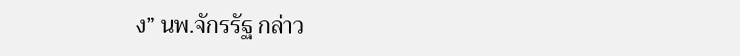ง” นพ.จักรรัฐ กล่าว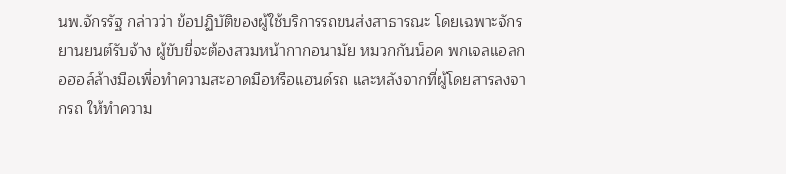นพ.จักรรัฐ กล่าวว่า ข้อปฏิบัติของผู้ใช้บริการรถขนส่งสาธารณะ โดยเฉพาะจักรยานยนต์รับจ้าง ผู้ขับขี่จะต้องสวมหน้ากากอนามัย หมวกกันน็อค พกเจลแอลกอฮอล์ล้างมือเพื่อทำความสะอาดมือหรือแฮนด์รถ และหลังจากที่ผู้โดยสารลงจากรถ ให้ทำความ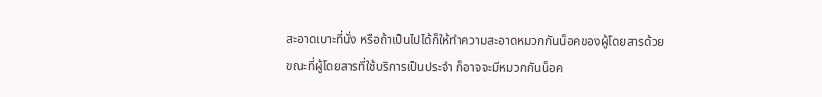สะอาดเบาะที่นั่ง หรือถ้าเป็นไปได้ก็ให้ทำความสะอาดหมวกกันน็อคของผู้โดยสารด้วย ขณะที่ผู้โดยสารที่ใช้บริการเป็นประจำ ก็อาจจะมีหมวกกันน็อค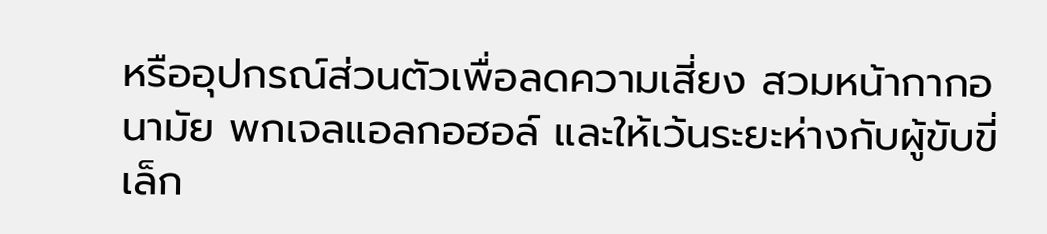หรืออุปกรณ์ส่วนตัวเพื่อลดความเสี่ยง สวมหน้ากากอนามัย พกเจลแอลกอฮอล์ และให้เว้นระยะห่างกับผู้ขับขี่เล็ก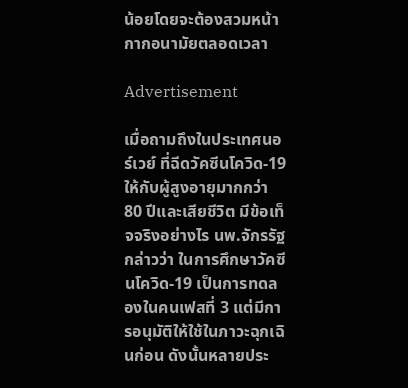น้อยโดยจะต้องสวมหน้ากากอนามัยตลอดเวลา

Advertisement

เมื่อถามถึงในประเทศนอร์เวย์ ที่ฉีดวัคซีนโควิด-19 ให้กับผู้สูงอายุมากกว่า 80 ปีและเสียชีวิต มีข้อเท็จจริงอย่างไร นพ.จักรรัฐ กล่าวว่า ในการศึกษาวัคซีนโควิด-19 เป็นการทดลองในคนเฟสที่ 3 แต่มีการอนุมัติให้ใช้ในภาวะฉุกเฉินก่อน ดังนั้นหลายประ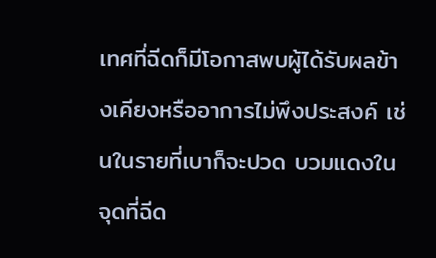เทศที่ฉีดก็มีโอกาสพบผู้ได้รับผลข้างเคียงหรืออาการไม่พึงประสงค์ เช่นในรายที่เบาก็จะปวด บวมแดงในจุดที่ฉีด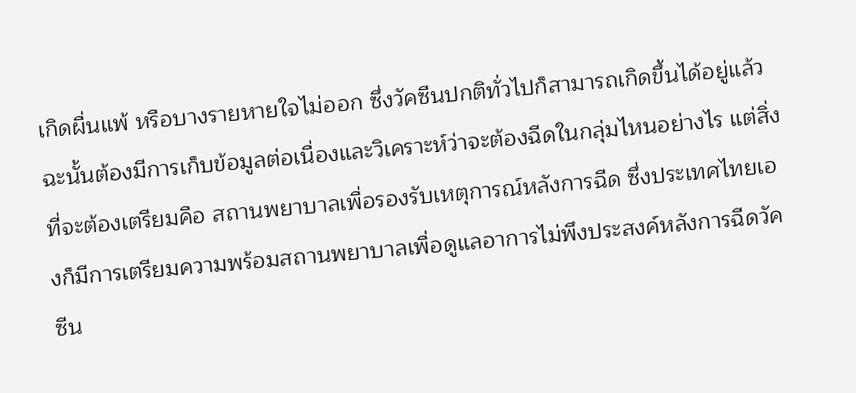เกิดผื่นแพ้ หรือบางรายหายใจไม่ออก ซึ่งวัคซีนปกติทั่วไปก็สามารถเกิดขึ้นได้อยู่แล้ว ฉะนั้นต้องมีการเก็บข้อมูลต่อเนื่องและวิเคราะห์ว่าจะต้องฉีดในกลุ่มไหนอย่างไร แต่สิ่งที่จะต้องเตรียมคือ สถานพยาบาลเพื่อรองรับเหตุการณ์หลังการฉีด ซึ่งประเทศไทยเองก็มีการเตรียมความพร้อมสถานพยาบาลเพื่อดูแลอาการไม่พึงประสงค์หลังการฉีดวัคซีน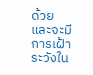ด้วยและจะมีการเฝ้าระวังใน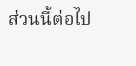ส่วนนี้ต่อไป